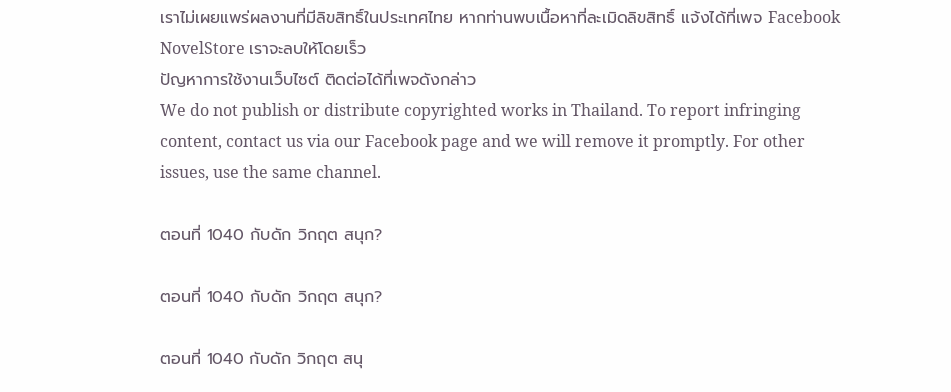เราไม่เผยแพร่ผลงานที่มีลิขสิทธิ์ในประเทศไทย หากท่านพบเนื้อหาที่ละเมิดลิขสิทธิ์ แจ้งได้ที่เพจ Facebook NovelStore เราจะลบให้โดยเร็ว
ปัญหาการใช้งานเว็บไซต์ ติดต่อได้ที่เพจดังกล่าว
We do not publish or distribute copyrighted works in Thailand. To report infringing content, contact us via our Facebook page and we will remove it promptly. For other issues, use the same channel.

ตอนที่ 1040 กับดัก วิกฤต สนุก?

ตอนที่ 1040 กับดัก วิกฤต สนุก?

ตอนที่ 1040 กับดัก วิกฤต สนุ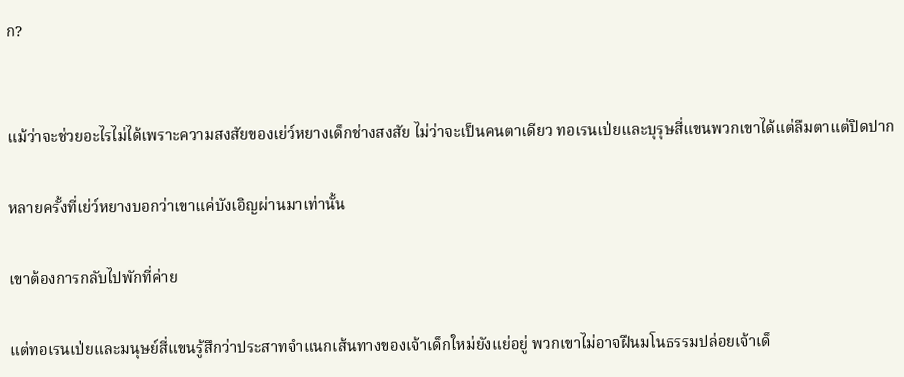ก?


แม้ว่าจะช่วยอะไรไม่ได้เพราะความสงสัยของเย่ว์หยางเด็กช่างสงสัย ไม่ว่าจะเป็นคนตาเดียว ทอเรนเป่ยและบุรุษสี่แขนพวกเขาได้แต่ลืมตาแต่ปิดปาก

หลายครั้งที่เย่ว์หยางบอกว่าเขาแค่บังเอิญผ่านมาเท่านั้น

เขาต้องการกลับไปพักที่ค่าย

แต่ทอเรนเป่ยและมนุษย์สี่แขนรู้สึกว่าประสาทจำแนกเส้นทางของเจ้าเด็กใหม่ยังแย่อยู่ พวกเขาไม่อาจฝืนมโนธรรมปล่อยเจ้าเด็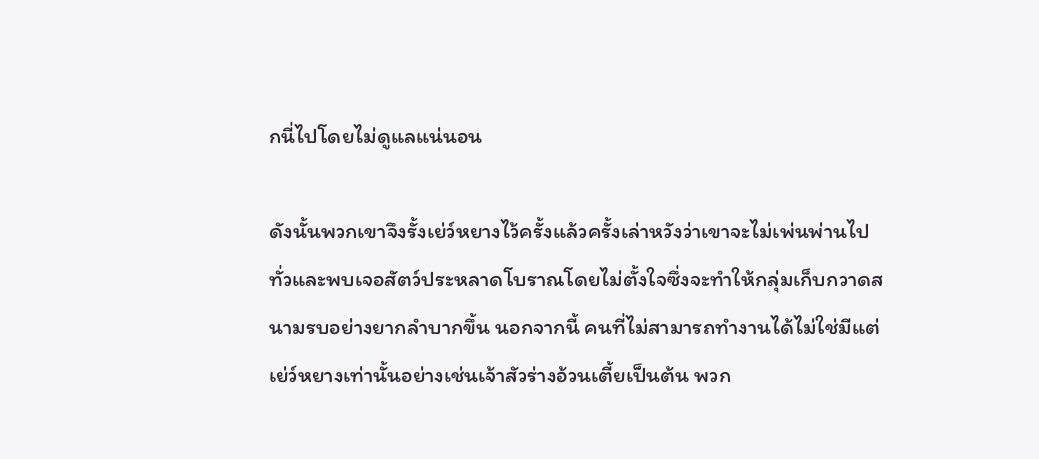กนี่ไปโดยไม่ดูแลแน่นอน

ดังนั้นพวกเขาจึงรั้งเย่ว์หยางไว้ครั้งแล้วครั้งเล่าหวังว่าเขาจะไม่เพ่นพ่านไปทั่วและพบเจอสัตว์ประหลาดโบราณโดยไม่ตั้งใจซึ่งจะทำให้กลุ่มเก็บกวาดสนามรบอย่างยากลำบากขึ้น นอกจากนี้ คนที่ไม่สามารถทำงานได้ไม่ใช่มีแต่เย่ว์หยางเท่านั้นอย่างเช่นเจ้าสัวร่างอ้วนเตี้ยเป็นต้น พวก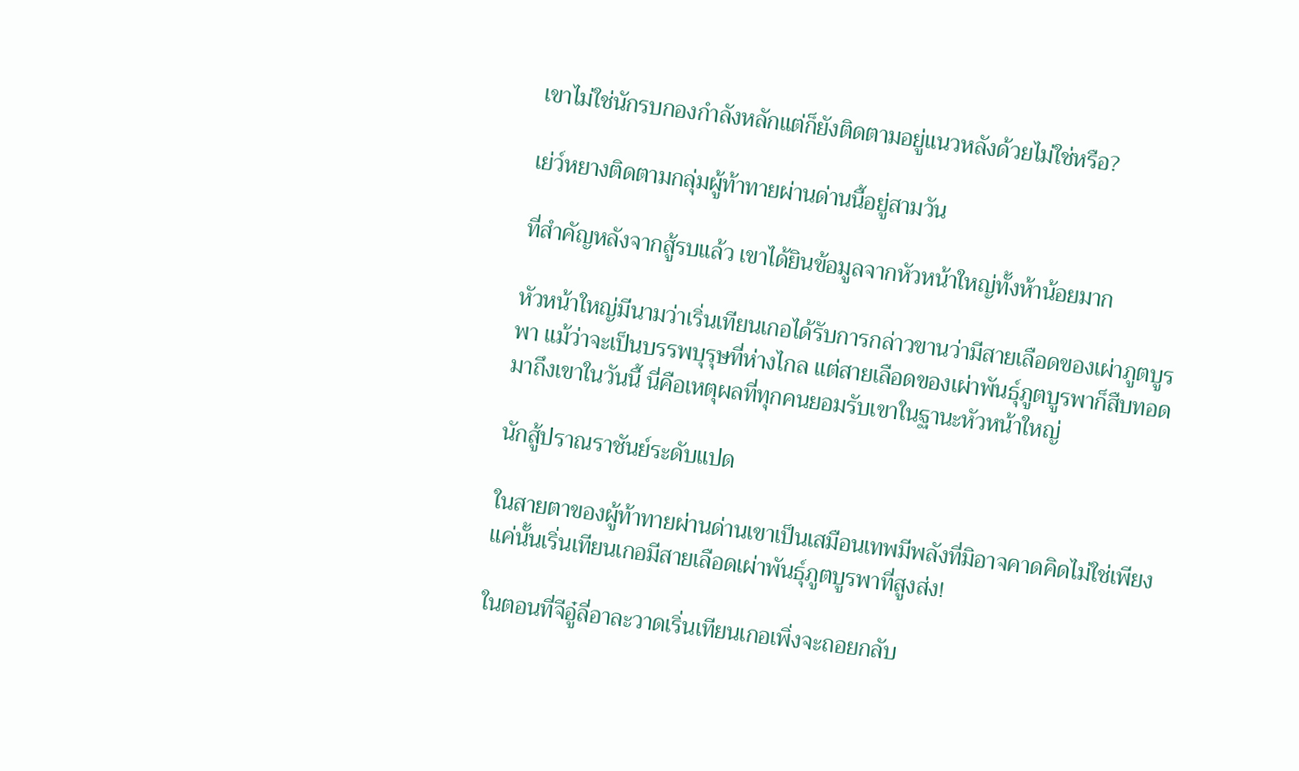เขาไม่ใช่นักรบกองกำลังหลักแต่ก็ยังติดตามอยู่แนวหลังด้วยไม่ใช่หรือ?

เย่ว์หยางติดตามกลุ่มผู้ท้าทายผ่านด่านนี้อยู่สามวัน

ที่สำคัญหลังจากสู้รบแล้ว เขาได้ยินข้อมูลจากหัวหน้าใหญ่ทั้งห้าน้อยมาก

หัวหน้าใหญ่มีนามว่าเริ่นเทียนเกอได้รับการกล่าวขานว่ามีสายเลือดของเผ่าภูตบูรพา แม้ว่าจะเป็นบรรพบุรุษที่ห่างไกล แต่สายเลือดของเผ่าพันธุ์ภูตบูรพาก็สืบทอดมาถึงเขาในวันนี้ นี่คือเหตุผลที่ทุกคนยอมรับเขาในฐานะหัวหน้าใหญ่

นักสู้ปราณราชันย์ระดับแปด

ในสายตาของผู้ท้าทายผ่านด่านเขาเป็นเสมือนเทพมีพลังที่มิอาจคาดคิดไม่ใช่เพียงแค่นั้นเริ่นเทียนเกอมีสายเลือดเผ่าพันธุ์ภูตบูรพาที่สูงส่ง!

ในตอนที่จีอู๋ลี่อาละวาดเริ่นเทียนเกอเพิ่งจะถอยกลับ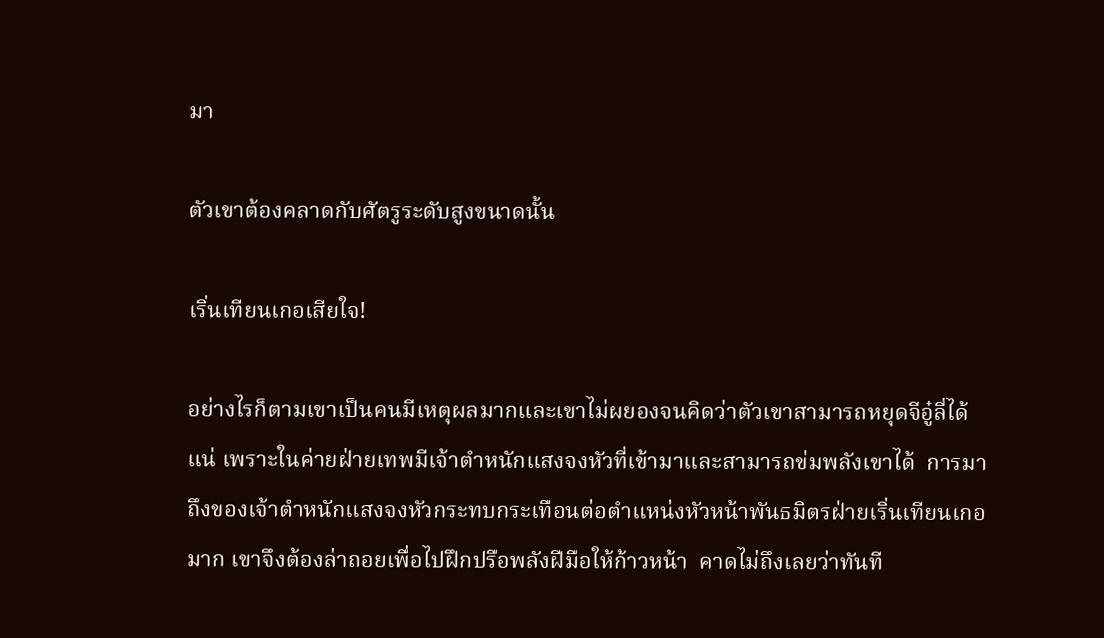มา

ตัวเขาต้องคลาดกับศัตรูระดับสูงขนาดนั้น

เริ่นเทียนเกอเสียใจ!

อย่างไรก็ตามเขาเป็นคนมีเหตุผลมากและเขาไม่ผยองจนคิดว่าตัวเขาสามารถหยุดจีอู๋ลี่ได้แน่ เพราะในค่ายฝ่ายเทพมีเจ้าตำหนักแสงจงหัวที่เข้ามาและสามารถข่มพลังเขาได้  การมาถึงของเจ้าตำหนักแสงจงหัวกระทบกระเทือนต่อตำแหน่งหัวหน้าพันธมิตรฝ่ายเริ่นเทียนเกอมาก เขาจึงต้องล่าถอยเพื่อไปฝึกปรือพลังฝีมือให้ก้าวหน้า  คาดไม่ถึงเลยว่าทันที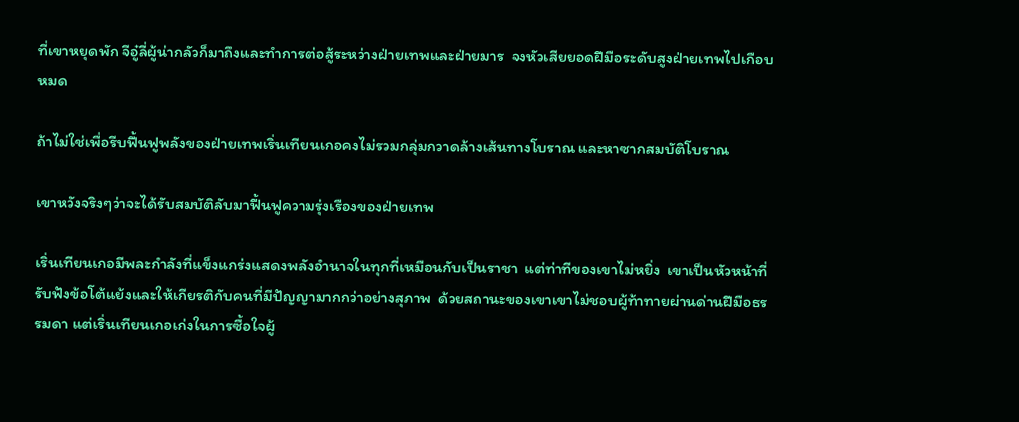ที่เขาหยุดพัก จีอู๋ลี่ผู้น่ากลัวก็มาถึงและทำการต่อสู้ระหว่างฝ่ายเทพและฝ่ายมาร  จงหัวเสียยอดฝีมือระดับสูงฝ่ายเทพไปเกือบหมด

ถ้าไม่ใช่เพื่อรีบฟื้นฟูพลังของฝ่ายเทพเริ่นเทียนเกอคงไม่รวมกลุ่มกวาดล้างเส้นทางโบราณ และหาซากสมบัติโบราณ

เขาหวังจริงๆว่าจะได้รับสมบัติลับมาฟื้นฟูความรุ่งเรืองของฝ่ายเทพ

เริ่นเทียนเกอมีพละกำลังที่แข็งแกร่งแสดงพลังอำนาจในทุกที่เหมือนกับเป็นราชา  แต่ท่าทีของเขาไม่หยิ่ง  เขาเป็นหัวหน้าที่รับฟังข้อโต้แย้งและให้เกียรติกับคนที่มีปัญญามากกว่าอย่างสุภาพ  ด้วยสถานะของเขาเขาไม่ชอบผู้ท้าทายผ่านด่านฝีมือธรรมดา แต่เริ่นเทียนเกอเก่งในการซื้อใจผู้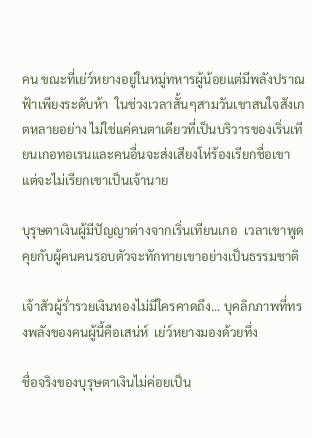คน ขณะที่เย่ว์หยางอยู่ในหมู่ทหารผู้น้อยแต่มีพลังปราณฟ้าเพียงระดับห้า  ในช่วงเวลาสั้นๆสามวันเขาสนใจสังเกตหลายอย่าง ไม่ใช่แค่คนตาเดียวที่เป็นบริวารของเริ่นเทียนเกอทอเรนและคนอื่นจะส่งเสียงโห่ร้องเรียกชื่อเขา แต่จะไม่เรียกเขาเป็นเจ้านาย

บุรุษตาเงินผู้มีปัญญาต่างจากเริ่นเทียนเกอ  เวลาเขาพูดคุยกับผู้คนคนรอบตัวจะทักทายเขาอย่างเป็นธรรมชาติ

เจ้าสัวผู้ร่ำรวยเงินทองไม่มีใครคาดถึง... บุคลิกภาพที่ทรงพลังของคนผู้นี้คือเสน่ห์  เย่ว์หยางมองด้วยทึ่ง

ชื่อจริงของบุรุษตาเงินไม่ค่อยเป็น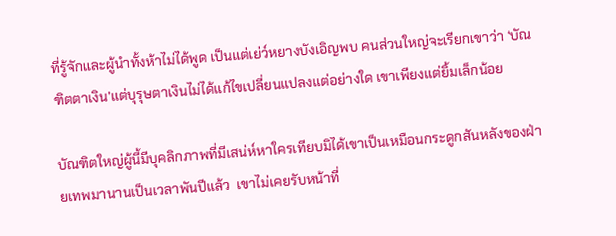ที่รู้จักและผู้นำทั้งห้าไม่ได้พูด เป็นแต่เย่ว์หยางบังเอิญพบ คนส่วนใหญ่จะเรียกเขาว่า ‘บัณฑิตตาเงิน’แต่บุรุษตาเงินไม่ได้แก้ไขเปลี่ยนแปลงแต่อย่างใด เขาเพียงแต่ยิ้มเล็กน้อย

บัณฑิตใหญ่ผู้นี้มีบุคลิกภาพที่มีเสน่ห์หาใครเทียบมิได้เขาเป็นเหมือนกระดูกสันหลังของฝ่ายเทพมานานเป็นเวลาพันปีแล้ว  เขาไม่เคยรับหน้าที่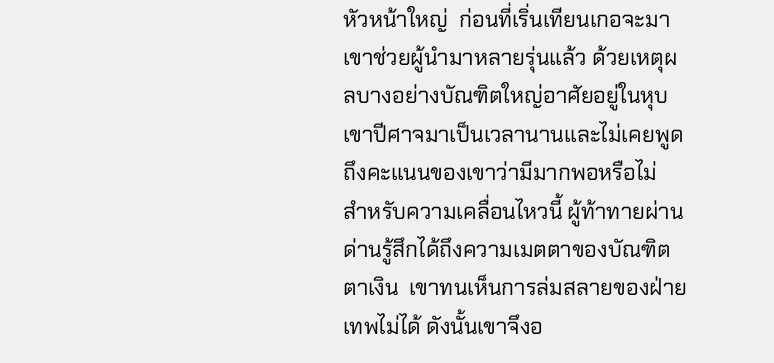หัวหน้าใหญ่  ก่อนที่เริ่นเทียนเกอจะมา  เขาช่วยผู้นำมาหลายรุ่นแล้ว ด้วยเหตุผลบางอย่างบัณฑิตใหญ่อาศัยอยู่ในหุบเขาปีศาจมาเป็นเวลานานและไม่เคยพูดถึงคะแนนของเขาว่ามีมากพอหรือไม่  สำหรับความเคลื่อนไหวนี้ ผู้ท้าทายผ่านด่านรู้สึกได้ถึงความเมตตาของบัณฑิตตาเงิน  เขาทนเห็นการล่มสลายของฝ่ายเทพไม่ได้ ดังนั้นเขาจึงอ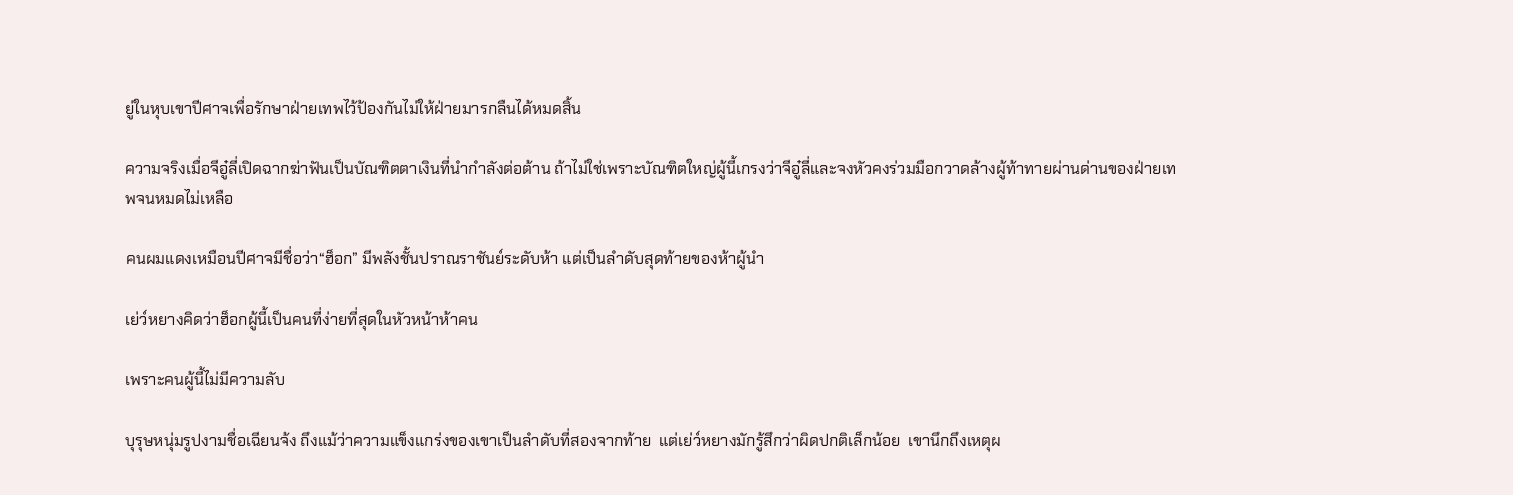ยู่ในหุบเขาปีศาจเพื่อรักษาฝ่ายเทพไว้ป้องกันไม่ให้ฝ่ายมารกลืนได้หมดสิ้น

ความจริงเมื่อจีอู๋ลี่เปิดฉากฆ่าฟันเป็นบัณฑิตตาเงินที่นำกำลังต่อต้าน ถ้าไม่ใช่เพราะบัณฑิตใหญ่ผู้นี้เกรงว่าจีอู๋ลี่และจงหัวคงร่วมมือกวาดล้างผู้ท้าทายผ่านด่านของฝ่ายเทพจนหมดไม่เหลือ

คนผมแดงเหมือนปีศาจมีชื่อว่า“ฮ็อก” มีพลังชั้นปราณราชันย์ระดับห้า แต่เป็นลำดับสุดท้ายของห้าผู้นำ

เย่ว์หยางคิดว่าฮ็อกผู้นี้เป็นคนที่ง่ายที่สุดในหัวหน้าห้าคน

เพราะคนผู้นี้ไม่มีความลับ

บุรุษหนุ่มรูปงามชื่อเฉียนจ้ง ถึงแม้ว่าความแข็งแกร่งของเขาเป็นลำดับที่สองจากท้าย  แต่เย่ว์หยางมักรู้สึกว่าผิดปกติเล็กน้อย  เขานึกถึงเหตุผ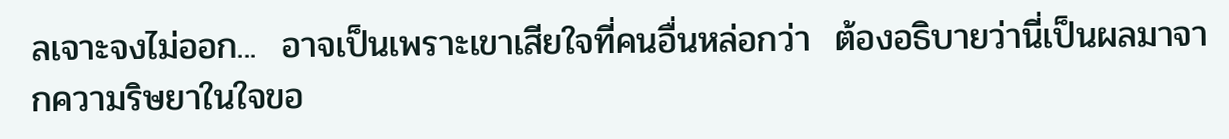ลเจาะจงไม่ออก...  อาจเป็นเพราะเขาเสียใจที่คนอื่นหล่อกว่า  ต้องอธิบายว่านี่เป็นผลมาจากความริษยาในใจขอ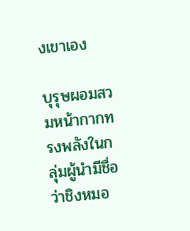งเขาเอง

บุรุษผอมสวมหน้ากากทรงพลังในกลุ่มผู้นำมีชื่อว่าชิงหมอ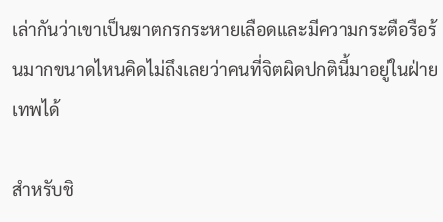เล่ากันว่าเขาเป็นฆาตกรกระหายเลือดและมีความกระตือรือร้นมากขนาดไหนคิดไม่ถึงเลยว่าคนที่จิตผิดปกตินี้มาอยู่ในฝ่ายเทพได้

สำหรับชิ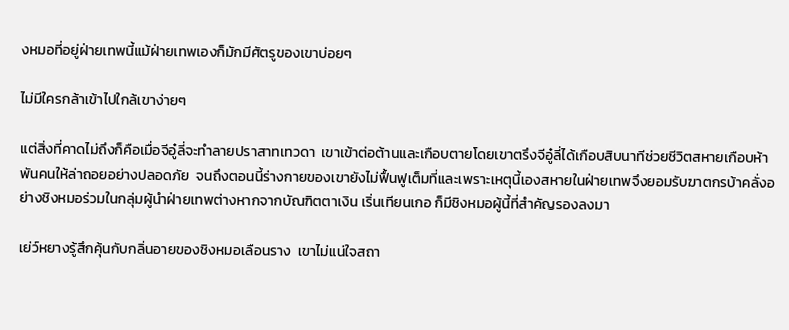งหมอที่อยู่ฝ่ายเทพนี้แม้ฝ่ายเทพเองก็มักมีศัตรูของเขาบ่อยๆ

ไม่มีใครกล้าเข้าไปใกล้เขาง่ายๆ

แต่สิ่งที่คาดไม่ถึงก็คือเมื่อจีอู๋ลี่จะทำลายปราสาทเทวดา  เขาเข้าต่อต้านและเกือบตายโดยเขาตรึงจีอู๋ลี่ได้เกือบสิบนาทีช่วยชีวิตสหายเกือบห้าพันคนให้ล่าถอยอย่างปลอดภัย  จนถึงตอนนี้ร่างกายของเขายังไม่ฟื้นฟูเต็มที่และเพราะเหตุนี้เองสหายในฝ่ายเทพจึงยอมรับฆาตกรบ้าคลั่งอย่างชิงหมอร่วมในกลุ่มผู้นำฝ่ายเทพต่างหากจากบัณฑิตตาเงิน เริ่นเทียนเกอ ก็มีชิงหมอผู้นี้ที่สำคัญรองลงมา

เย่ว์หยางรู้สึกคุ้นกับกลิ่นอายของชิงหมอเลือนราง  เขาไม่แน่ใจสถา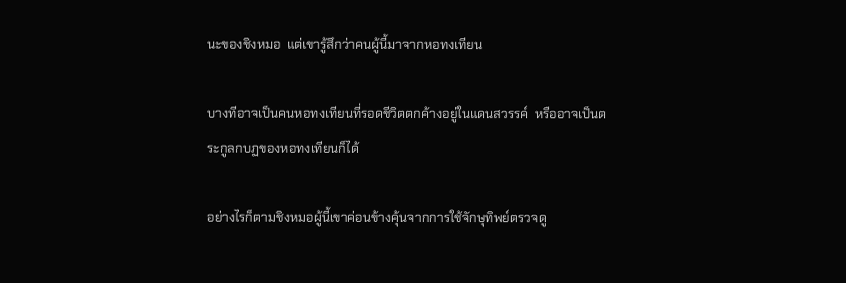นะของชิงหมอ  แต่เขารู้สึกว่าคนผู้นี้มาจากหอทงเทียน

บางทีอาจเป็นคนหอทงเทียนที่รอดชีวิตตกค้างอยู่ในแดนสวรรค์  หรืออาจเป็นตระกูลกบฏของหอทงเทียนก็ได้

อย่างไรก็ตามชิงหมอผู้นี้เขาค่อนข้างคุ้นจากการใช้จักษุทิพย์ตรวจดู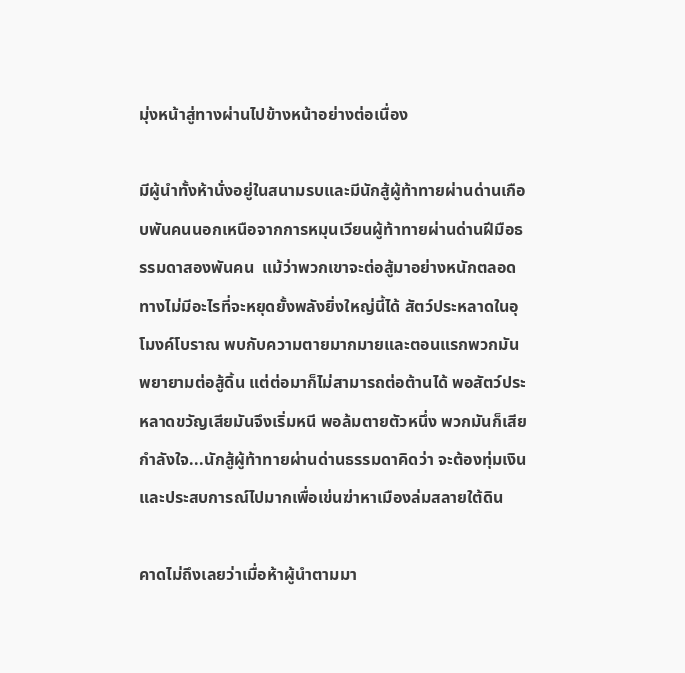มุ่งหน้าสู่ทางผ่านไปข้างหน้าอย่างต่อเนื่อง

มีผู้นำทั้งห้านั่งอยู่ในสนามรบและมีนักสู้ผู้ท้าทายผ่านด่านเกือบพันคนนอกเหนือจากการหมุนเวียนผู้ท้าทายผ่านด่านฝีมือธรรมดาสองพันคน  แม้ว่าพวกเขาจะต่อสู้มาอย่างหนักตลอดทางไม่มีอะไรที่จะหยุดยั้งพลังยิ่งใหญ่นี้ได้ สัตว์ประหลาดในอุโมงค์โบราณ พบกับความตายมากมายและตอนแรกพวกมันพยายามต่อสู้ดิ้น แต่ต่อมาก็ไม่สามารถต่อต้านได้ พอสัตว์ประหลาดขวัญเสียมันจึงเริ่มหนี พอล้มตายตัวหนึ่ง พวกมันก็เสียกำลังใจ...นักสู้ผู้ท้าทายผ่านด่านธรรมดาคิดว่า จะต้องทุ่มเงินและประสบการณ์ไปมากเพื่อเข่นฆ่าหาเมืองล่มสลายใต้ดิน

คาดไม่ถึงเลยว่าเมื่อห้าผู้นำตามมา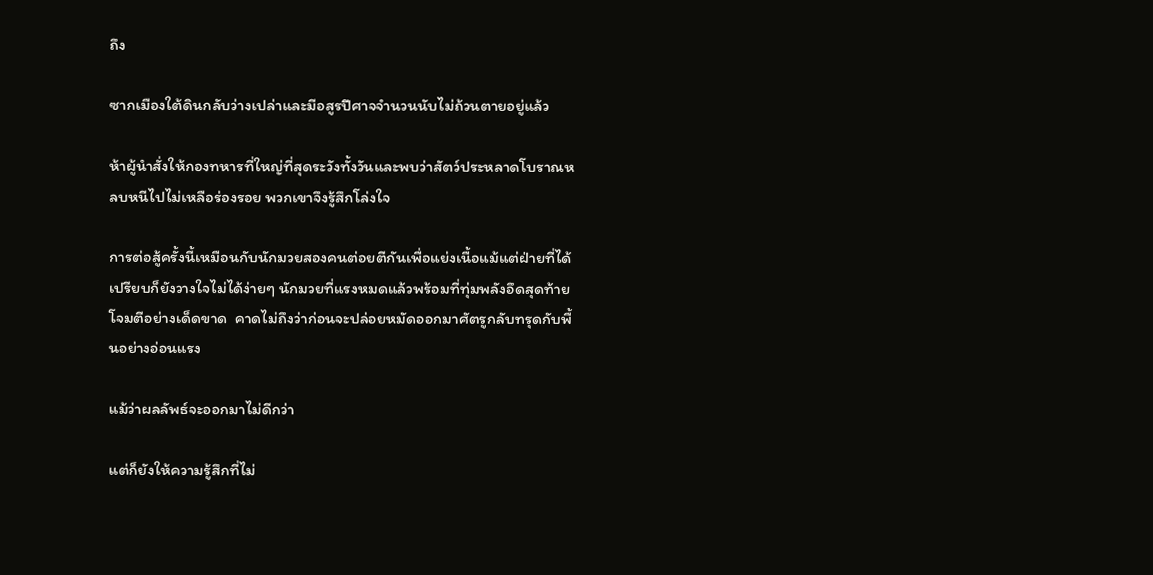ถึง

ซากเมืองใต้ดินกลับว่างเปล่าและมีอสูรปีศาจจำนวนนับไม่ถ้วนตายอยู่แล้ว

ห้าผู้นำสั่งให้กองทหารที่ใหญ่ที่สุดระวังทั้งวันและพบว่าสัตว์ประหลาดโบราณหลบหนีไปไม่เหลือร่องรอย พวกเขาจึงรู้สึกโล่งใจ

การต่อสู้ครั้งนี้เหมือนกับนักมวยสองคนต่อยตีกันเพื่อแย่งเนื้อแม้แต่ฝ่ายที่ได้เปรียบก็ยังวางใจไม่ได้ง่ายๆ นักมวยที่แรงหมดแล้วพร้อมที่ทุ่มพลังอึดสุดท้ายโจมตีอย่างเด็ดขาด  คาดไม่ถึงว่าก่อนจะปล่อยหมัดออกมาศัตรูกลับทรุดกับพื้นอย่างอ่อนแรง

แม้ว่าผลลัพธ์จะออกมาไม่ดีกว่า

แต่ก็ยังให้ความรู้สึกที่ไม่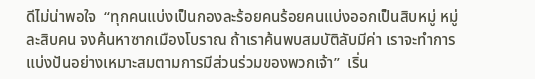ดีไม่น่าพอใจ  “ทุกคนแบ่งเป็นกองละร้อยคนร้อยคนแบ่งออกเป็นสิบหมู่ หมู่ละสิบคน จงค้นหาซากเมืองโบราณ ถ้าเราค้นพบสมบัติลับมีค่า เราจะทำการแบ่งปันอย่างเหมาะสมตามการมีส่วนร่วมของพวกเจ้า”  เริ่น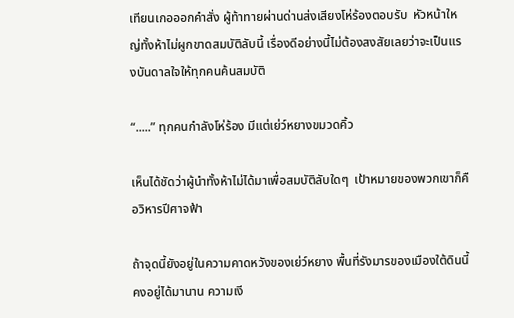เทียนเกอออกคำสั่ง ผู้ท้าทายผ่านด่านส่งเสียงโห่ร้องตอบรับ  หัวหน้าใหญ่ทั้งห้าไม่ผูกขาดสมบัติลับนี้ เรื่องดีอย่างนี้ไม่ต้องสงสัยเลยว่าจะเป็นแรงบันดาลใจให้ทุกคนค้นสมบัติ

“.....” ทุกคนกำลังโห่ร้อง มีแต่เย่ว์หยางขมวดคิ้ว

เห็นได้ชัดว่าผู้นำทั้งห้าไม่ได้มาเพื่อสมบัติลับใดๆ  เป้าหมายของพวกเขาก็คือวิหารปีศาจฟ้า

ถ้าจุดนี้ยังอยู่ในความคาดหวังของเย่ว์หยาง พื้นที่รังมารของเมืองใต้ดินนี้คงอยู่ได้มานาน ความเงี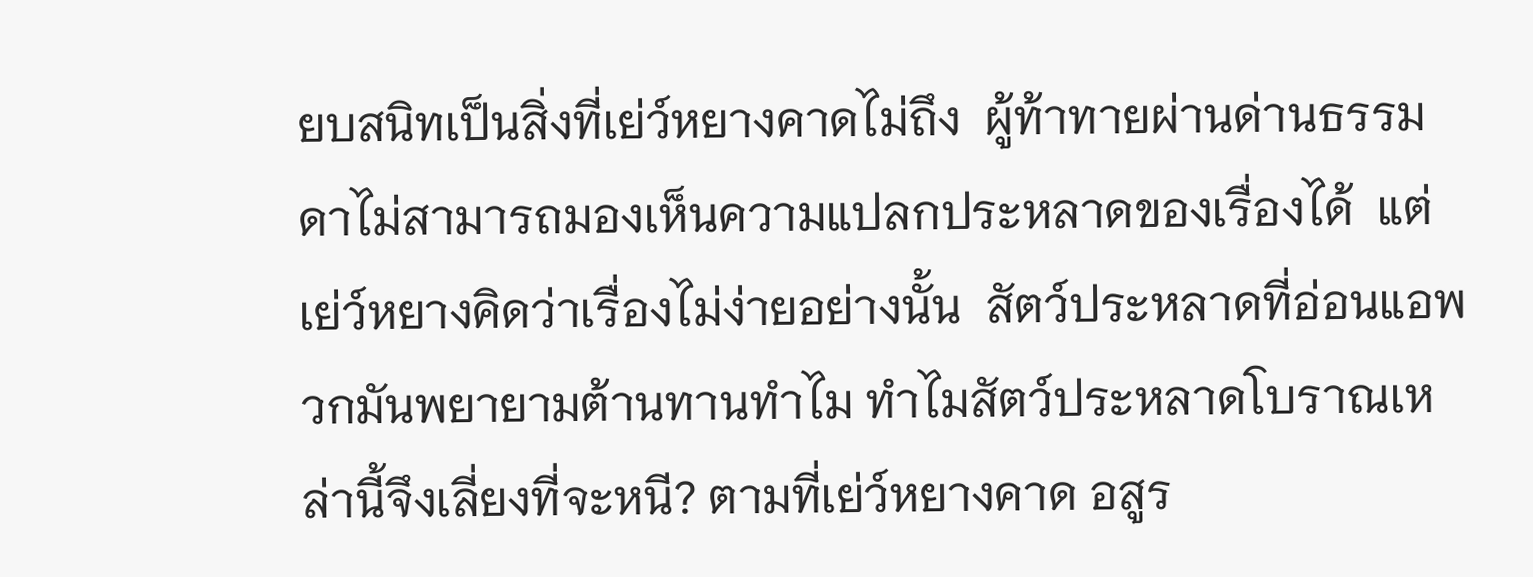ยบสนิทเป็นสิ่งที่เย่ว์หยางคาดไม่ถึง  ผู้ท้าทายผ่านด่านธรรมดาไม่สามารถมองเห็นความแปลกประหลาดของเรื่องได้  แต่เย่ว์หยางคิดว่าเรื่องไม่ง่ายอย่างนั้น  สัตว์ประหลาดที่อ่อนแอพวกมันพยายามต้านทานทำไม ทำไมสัตว์ประหลาดโบราณเหล่านี้จึงเลี่ยงที่จะหนี? ตามที่เย่ว์หยางคาด อสูร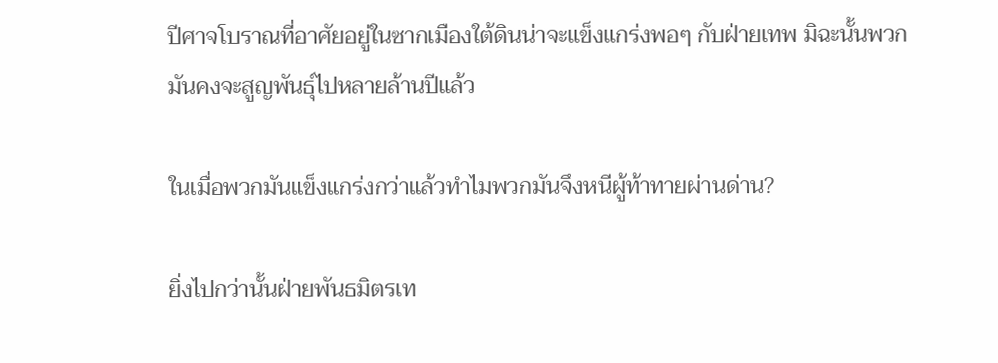ปีศาจโบราณที่อาศัยอยู่ในซากเมืองใต้ดินน่าจะแข็งแกร่งพอๆ กับฝ่ายเทพ มิฉะนั้นพวกมันคงจะสูญพันธุ์ไปหลายล้านปีแล้ว

ในเมื่อพวกมันแข็งแกร่งกว่าแล้วทำไมพวกมันจึงหนีผู้ท้าทายผ่านด่าน?

ยิ่งไปกว่านั้นฝ่ายพันธมิตรเท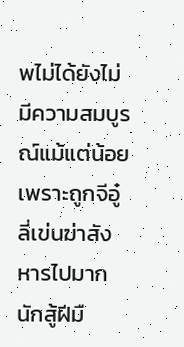พไม่ได้ยังไม่มีความสมบูรณ์แม้แต่น้อยเพราะถูกจีอู๋ลี่เข่นฆ่าสังหารไปมาก นักสู้ฝีมื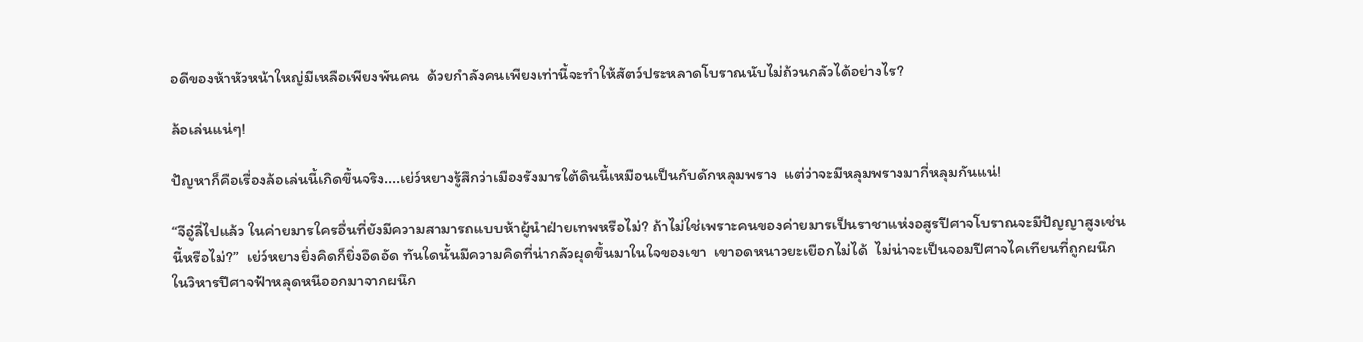อดีของห้าหัวหน้าใหญ่มีเหลือเพียงพันคน  ด้วยกำลังคนเพียงเท่านี้จะทำให้สัตว์ประหลาดโบราณนับไม่ถ้วนกลัวได้อย่างไร?

ล้อเล่นแน่ๆ!

ปัญหาก็คือเรื่องล้อเล่นนี้เกิดขึ้นจริง....เย่ว์หยางรู้สึกว่าเมืองรังมารใต้ดินนี้เหมือนเป็นกับดักหลุมพราง  แต่ว่าจะมีหลุมพรางมากี่หลุมกันแน่!

“จีอู๋ลี่ไปแล้ว ในค่ายมารใครอื่นที่ยังมีความสามารถแบบห้าผู้นำฝ่ายเทพหรือไม่? ถ้าไม่ใช่เพราะคนของค่ายมารเป็นราชาแห่งอสูรปีศาจโบราณจะมีปัญญาสูงเช่นนี้หรือไม่?”  เย่ว์หยางยิ่งคิดก็ยิ่งอึดอัด ทันใดนั้นมีความคิดที่น่ากลัวผุดขึ้นมาในใจของเขา  เขาอดหนาวยะเยือกไม่ได้  ไม่น่าจะเป็นจอมปีศาจไคเทียนที่ถูกผนึกในวิหารปีศาจฟ้าหลุดหนีออกมาจากผนึก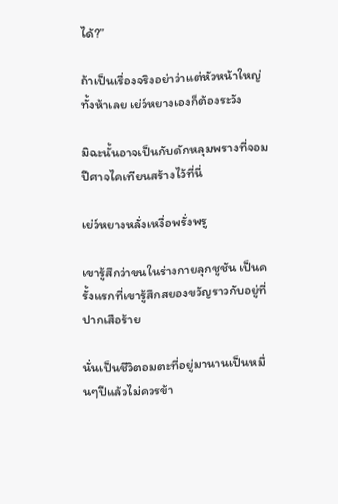ได้?”

ถ้าเป็นเรื่องจริงอย่าว่าแต่หัวหน้าใหญ่ทั้งห้าเลย เย่ว์หยางเองก็ต้องระวัง

มิฉะนั้นอาจเป็นกับดักหลุมพรางที่จอมปีศาจไคเทียนสร้างไว้ที่นี่

เย่ว์หยางหลั่งเหงื่อพรั่งพรู

เขารู้สึกว่าขนในร่างกายลุกชูชัน เป็นครั้งแรกที่เขารู้สึกสยองขวัญราวกับอยู่ที่ปากเสือร้าย

นั่นเป็นชีวิตอมตะที่อยู่มานานเป็นหมื่นๆปีแล้วไม่ควรข้า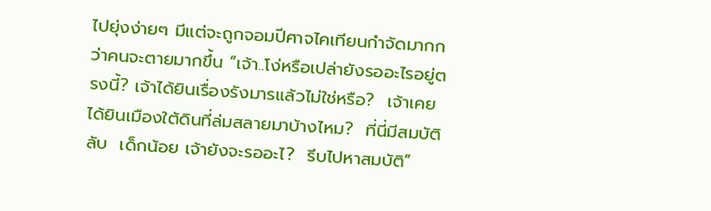ไปยุ่งง่ายๆ มีแต่จะถูกจอมปีศาจไคเทียนกำจัดมากกว่าคนจะตายมากขึ้น “เจ้า..โง่หรือเปล่ายังรออะไรอยู่ตรงนี้? เจ้าได้ยินเรื่องรังมารแล้วไม่ใช่หรือ?  เจ้าเคยได้ยินเมืองใต้ดินที่ล่มสลายมาบ้างไหม?  ที่นี่มีสมบัติลับ  เด็กน้อย เจ้ายังจะรออะไ?  รีบไปหาสมบัติ”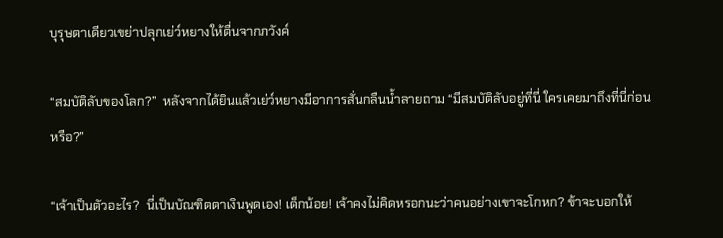บุรุษตาเดียวเขย่าปลุกเย่ว์หยางให้ตื่นจากภวังค์

“สมบัติลับของโลก?”  หลังจากได้ยินแล้วเย่ว์หยางมีอาการสั่นกลืนน้ำลายถาม “มีสมบัติลับอยู่ที่นี่ ใครเคยมาถึงที่นี่ก่อนหรือ?”

“เจ้าเป็นตัวอะไร?  นี่เป็นบัณฑิตตาเงินพูดเอง! เด็กน้อย! เจ้าคงไม่คิดหรอกนะว่าคนอย่างเขาจะโกหก? ข้าจะบอกให้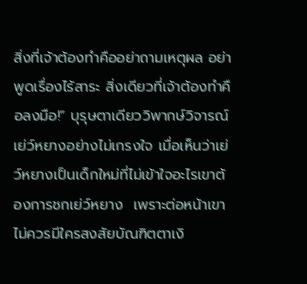สิ่งที่เจ้าต้องทำคืออย่าถามเหตุผล อย่าพูดเรื่องไร้สาระ สิ่งเดียวที่เจ้าต้องทำคือลงมือ!” บุรุษตาเดียววิพากษ์วิจารณ์เย่ว์หยางอย่างไม่เกรงใจ เมื่อเห็นว่าเย่ว์หยางเป็นเด็กใหม่ที่ไม่เข้าใจอะไรเขาต้องการชกเย่ว์หยาง  เพราะต่อหน้าเขาไม่ควรมีใครสงสัยบัณฑิตตาเงิ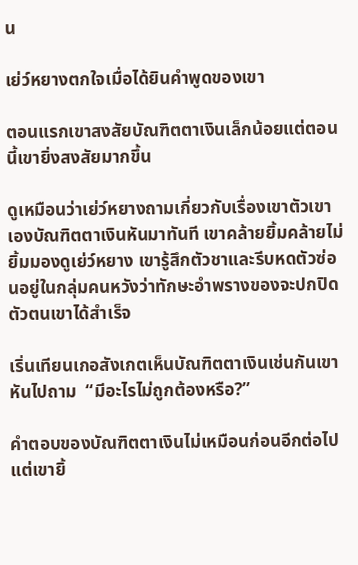น

เย่ว์หยางตกใจเมื่อได้ยินคำพูดของเขา

ตอนแรกเขาสงสัยบัณฑิตตาเงินเล็กน้อยแต่ตอนนี้เขายิ่งสงสัยมากขึ้น

ดูเหมือนว่าเย่ว์หยางถามเกี่ยวกับเรื่องเขาตัวเขาเองบัณฑิตตาเงินหันมาทันที เขาคล้ายยิ้มคล้ายไม่ยิ้มมองดูเย่ว์หยาง เขารู้สึกตัวชาและรีบหดตัวซ่อนอยู่ในกลุ่มคนหวังว่าทักษะอำพรางของจะปกปิดตัวตนเขาได้สำเร็จ

เริ่นเทียนเกอสังเกตเห็นบัณฑิตตาเงินเช่นกันเขาหันไปถาม  “มีอะไรไม่ถูกต้องหรือ?”

คำตอบของบัณฑิตตาเงินไม่เหมือนก่อนอีกต่อไปแต่เขายิ้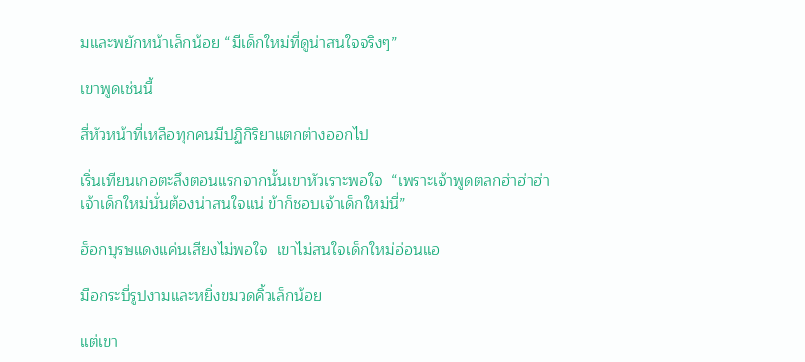มและพยักหน้าเล็กน้อย “มีเด็กใหม่ที่ดูน่าสนใจจริงๆ”

เขาพูดเช่นนี้

สี่หัวหน้าที่เหลือทุกคนมีปฏิกิริยาแตกต่างออกไป

เริ่นเทียนเกอตะลึงตอนแรกจากนั้นเขาหัวเราะพอใจ  “เพราะเจ้าพูดตลกฮ่าฮ่าฮ่า  เจ้าเด็กใหม่นั่นต้องน่าสนใจแน่ ข้าก็ชอบเจ้าเด็กใหม่นี่”

ฮ็อกบุรษแดงแค่นเสียงไม่พอใจ  เขาไม่สนใจเด็กใหม่อ่อนแอ

มือกระบี่รูปงามและหยิ่งขมวดคิ้วเล็กน้อย

แต่เขา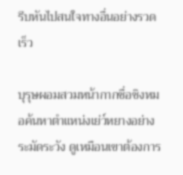รีบหันไปสนใจทางอื่นอย่างรวดเร็ว

บุรุษผอมสวมหน้ากากชื่อชิงหมอค้นหาตำแหน่งเย่ว์หยางอย่างระมัดระวัง ดูเหมือนเขาต้องการ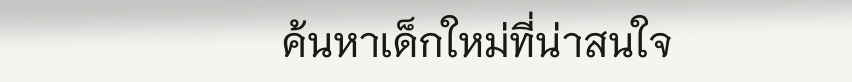ค้นหาเด็กใหม่ที่น่าสนใจ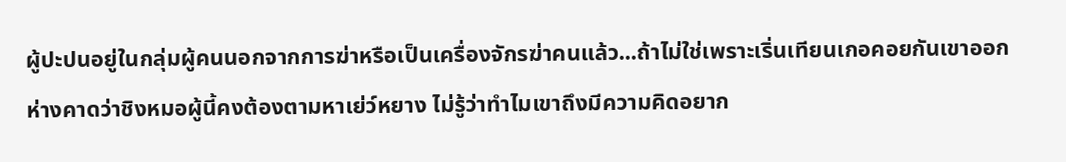ผู้ปะปนอยู่ในกลุ่มผู้คนนอกจากการฆ่าหรือเป็นเครื่องจักรฆ่าคนแล้ว...ถ้าไม่ใช่เพราะเริ่นเทียนเกอคอยกันเขาออกห่างคาดว่าชิงหมอผู้นี้คงต้องตามหาเย่ว์หยาง ไม่รู้ว่าทำไมเขาถึงมีความคิดอยาก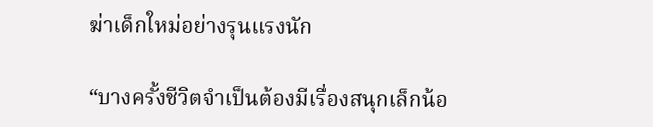ฆ่าเด็กใหม่อย่างรุนแรงนัก

“บางครั้งชีวิตจำเป็นต้องมีเรื่องสนุกเล็กน้อ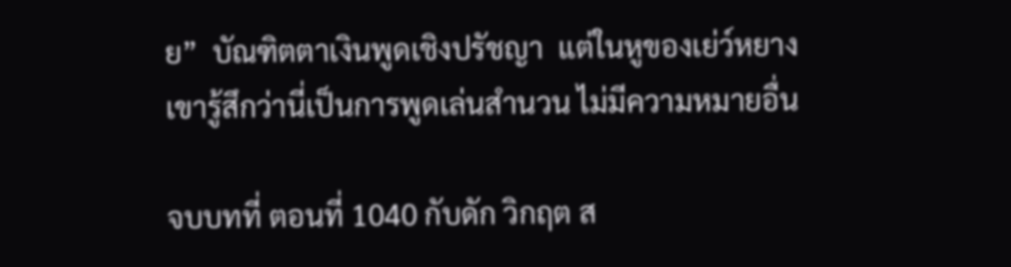ย”  บัณฑิตตาเงินพูดเชิงปรัชญา  แต่ในหูของเย่ว์หยางเขารู้สึกว่านี่เป็นการพูดเล่นสำนวน ไม่มีความหมายอื่น

จบบทที่ ตอนที่ 1040 กับดัก วิกฤต ส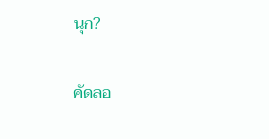นุก?

คัดลอ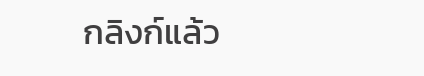กลิงก์แล้ว